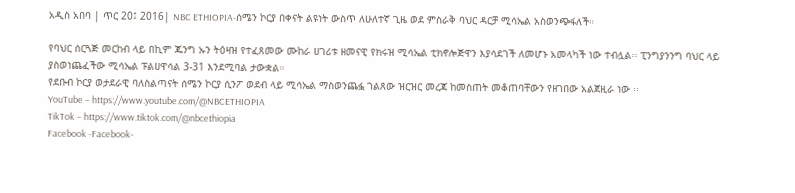አዲስ አበባ | ጥር 20፤ 2016| NBC ETHIOPIA-ሰሜን ኮርያ በቀናት ልዩነት ውስጥ ለሁለተኛ ጊዜ ወደ ምስራቅ ባህር ዳርቻ ሚሳኤል አስወንጭፋለች።

የባህር ሰርጓጅ መርከብ ላይ በኪም ጁንግ ኡን ትዕዛዝ የተፈጸመው ሙከራ ሀገሪቱ ዘመናዊ የክሩዝ ሚሳኤል ቲክኖሎጅዋን እያሳደገች ለመሆኑ አመላካች ነው ተብሏል፡፡ ፒንግያንንግ ባህር ላይ ያስወነጨፈችው ሚሳኤል ፑልሀዋሳል 3-31 እንደሚባል ታውቋል።
የደቡብ ኮርያ ወታደራዊ ባለስልጣናት ሰሜን ኮርያ ሲንፖ ወደብ ላይ ሚሳኤል ማስወንጨፏ ገልጸው ዝርዝር መረጃ ከመስጠት መቆጠባቸውን የዘገበው አልጀዚራ ነው ፡፡
YouTube – https://www.youtube.com/@NBCETHIOPIA
TikTok – https://www.tiktok.com/@nbcethiopia
Facebook -Facebook-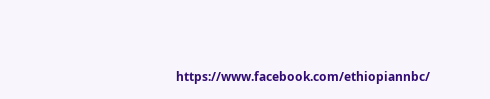https://www.facebook.com/ethiopiannbc/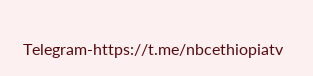Telegram-https://t.me/nbcethiopiatv